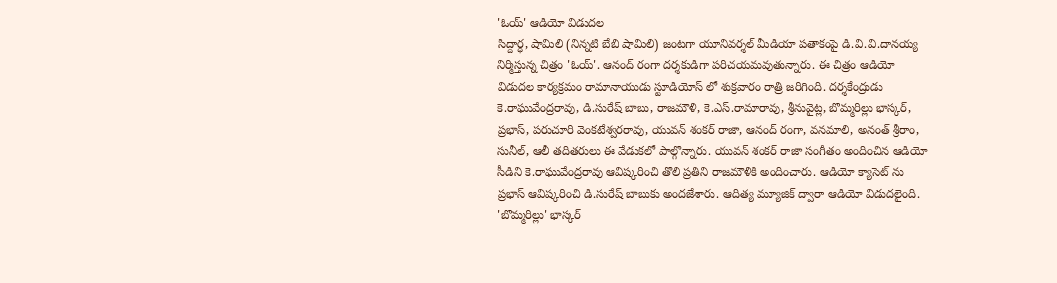'ఓయ్' ఆడియో విడుదల
సిద్దార్ధ, షామిలి (నిన్నటి బేబి షామిలి) జంటగా యూనివర్శల్ మీడియా పతాకంపై డి.వి.వి.దానయ్య నిర్మిస్తున్న చిత్రం 'ఓయ్'. ఆనంద్ రంగా దర్శకుడిగా పరిచయమవుతున్నారు. ఈ చిత్రం ఆడియో విడుదల కార్యక్రమం రామానాయుడు స్టూడియోస్ లో శుక్రవారం రాత్రి జరిగింది. దర్శకేంద్రుడు కె.రాఘువేంద్రరావు, డి.సురేష్ బాబు, రాజమౌళి, కె.ఎస్.రామారావు, శ్రీనువైట్ల, బొమ్మరిల్లు భాస్కర్, ప్రభాస్, పరుచూరి వెంకటేశ్వరరావు, యువన్ శంకర్ రాజా, ఆనంద్ రంగా, వనమాలి, అనంత్ శ్రీరాం, సునీల్, ఆలీ తదితరులు ఈ వేడుకలో పాల్గొన్నారు. యువన్ శంకర్ రాజా సంగీతం అందించిన ఆడియో సీడిని కె.రాఘువేంద్రరావు ఆవిష్కరించి తొలి ప్రతిని రాజమౌళికి అందించారు. ఆడియో క్యాసెట్ ను ప్రభాస్ ఆవిష్కరించి డి.సురేష్ బాబుకు అందజేశారు. ఆదిత్య మ్యూజిక్ ద్వారా ఆడియో విడుదలైంది.
'బొమ్మరిల్లు' భాస్కర్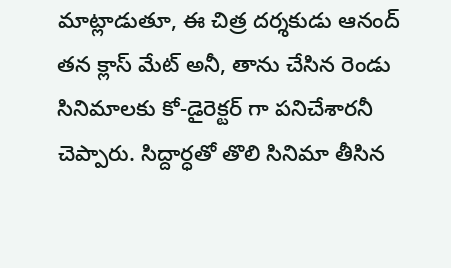మాట్లాడుతూ, ఈ చిత్ర దర్శకుడు ఆనంద్ తన క్లాస్ మేట్ అనీ, తాను చేసిన రెండు సినిమాలకు కో-డైరెక్టర్ గా పనిచేశారనీ చెప్పారు. సిద్దార్ధతో తొలి సినిమా తీసిన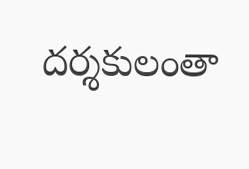దర్శకులంతా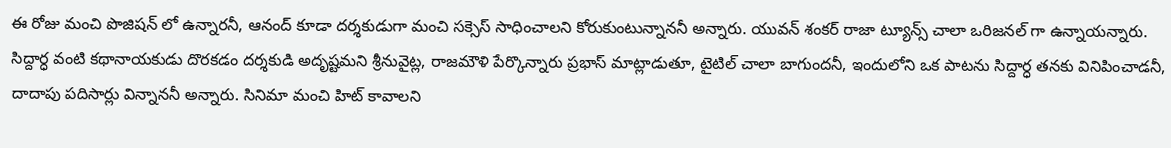ఈ రోజు మంచి పొజిషన్ లో ఉన్నారనీ, ఆనంద్ కూడా దర్శకుడుగా మంచి సక్సెస్ సాధించాలని కోరుకుంటున్నాననీ అన్నారు. యువన్ శంకర్ రాజా ట్యూన్స్ చాలా ఒరిజనల్ గా ఉన్నాయన్నారు. సిద్దార్ధ వంటి కథానాయకుడు దొరకడం దర్శకుడి అదృష్టమని శ్రీనువైట్ల, రాజమౌళి పేర్కొన్నారు ప్రభాస్ మాట్లాడుతూ, టైటిల్ చాలా బాగుందనీ, ఇందులోని ఒక పాటను సిద్దార్ధ తనకు వినిపించాడనీ, దాదాపు పదిసార్లు విన్నాననీ అన్నారు. సినిమా మంచి హిట్ కావాలని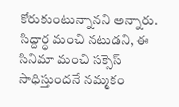కోరుకుంటున్నానని అన్నారు. సిద్దార్ధ మంచి నటుడని, ఈ సినిమా మంచి సక్సెస్ సాధిస్తుందనే నమ్మకం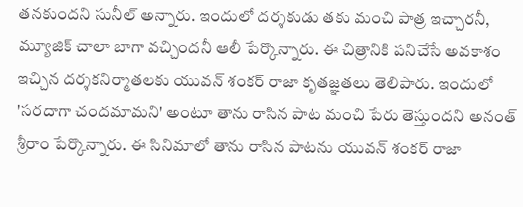తనకుందని సునీల్ అన్నారు. ఇందులో దర్శకుడు తకు మంచి పాత్ర ఇచ్చారనీ, మ్యూజిక్ చాలా బాగా వచ్చిందనీ ఆలీ పేర్కొన్నారు. ఈ చిత్రానికి పనిచేసే అవకాశం ఇచ్చిన దర్శకనిర్మాతలకు యువన్ శంకర్ రాజా కృతజ్ఞతలు తెలిపారు. ఇందులో 'సరదాగా చందమామని' అంటూ తాను రాసిన పాట మంచి పేరు తెస్తుందని అనంత్ శ్రీరాం పేర్కొన్నారు. ఈ సినిమాలో తాను రాసిన పాటను యువన్ శంకర్ రాజా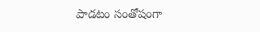పాడటం సంతోషంగా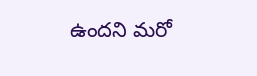ఉందని మరో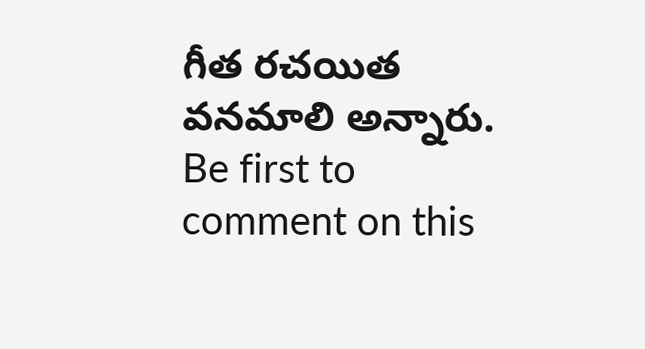గీత రచయిత వనమాలి అన్నారు.
Be first to comment on this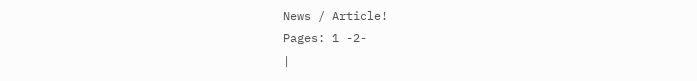News / Article!
Pages: 1 -2-
|